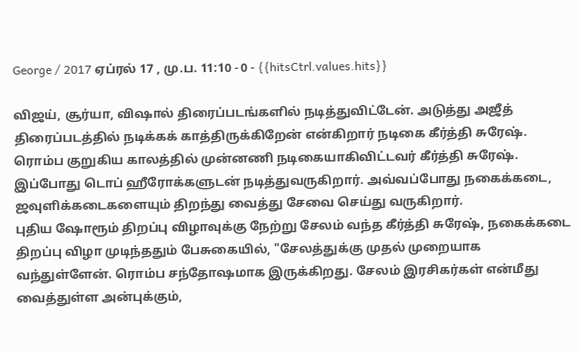George / 2017 ஏப்ரல் 17 , மு.ப. 11:10 - 0 - {{hitsCtrl.values.hits}}

விஜய், சூர்யா, விஷால் திரைப்படங்களில் நடித்துவிட்டேன். அடுத்து அஜீத் திரைப்படத்தில் நடிக்கக் காத்திருக்கிறேன் என்கிறார் நடிகை கீர்த்தி சுரேஷ்.
ரொம்ப குறுகிய காலத்தில் முன்னணி நடிகையாகிவிட்டவர் கீர்த்தி சுரேஷ். இப்போது டொப் ஹீரோக்களுடன் நடித்துவருகிறார். அவ்வப்போது நகைக்கடை, ஜவுளிக்கடைகளையும் திறந்து வைத்து சேவை செய்து வருகிறார்.
புதிய ஷோரூம் திறப்பு விழாவுக்கு நேற்று சேலம் வந்த கீர்த்தி சுரேஷ், நகைக்கடை திறப்பு விழா முடிந்ததும் பேசுகையில், "சேலத்துக்கு முதல் முறையாக வந்துள்ளேன். ரொம்ப சந்தோஷமாக இருக்கிறது. சேலம் இரசிகர்கள் என்மீது வைத்துள்ள அன்புக்கும்,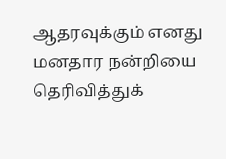ஆதரவுக்கும் எனது மனதார நன்றியை தெரிவித்துக்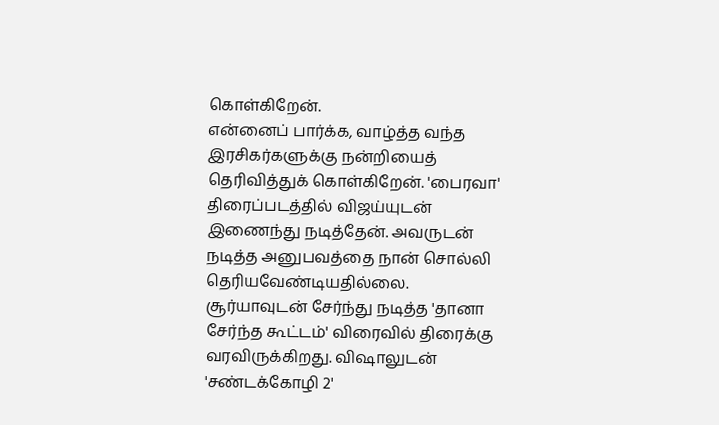கொள்கிறேன்.
என்னைப் பார்க்க, வாழ்த்த வந்த இரசிகர்களுக்கு நன்றியைத் தெரிவித்துக் கொள்கிறேன். 'பைரவா' திரைப்படத்தில் விஜய்யுடன் இணைந்து நடித்தேன். அவருடன் நடித்த அனுபவத்தை நான் சொல்லி தெரியவேண்டியதில்லை.
சூர்யாவுடன் சேர்ந்து நடித்த 'தானா சேர்ந்த கூட்டம்' விரைவில் திரைக்கு வரவிருக்கிறது. விஷாலுடன் 'சண்டக்கோழி 2'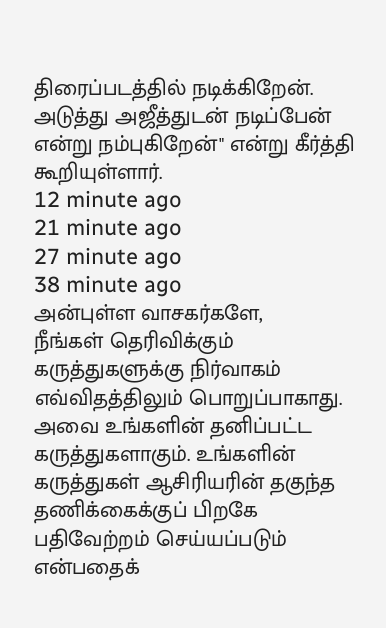திரைப்படத்தில் நடிக்கிறேன். அடுத்து அஜீத்துடன் நடிப்பேன் என்று நம்புகிறேன்" என்று கீர்த்தி கூறியுள்ளார்.
12 minute ago
21 minute ago
27 minute ago
38 minute ago
அன்புள்ள வாசகர்களே,
நீங்கள் தெரிவிக்கும் கருத்துகளுக்கு நிர்வாகம் எவ்விதத்திலும் பொறுப்பாகாது. அவை உங்களின் தனிப்பட்ட கருத்துகளாகும். உங்களின் கருத்துகள் ஆசிரியரின் தகுந்த தணிக்கைக்குப் பிறகே பதிவேற்றம் செய்யப்படும் என்பதைக்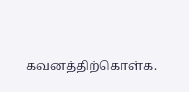கவனத்திற்கொள்க.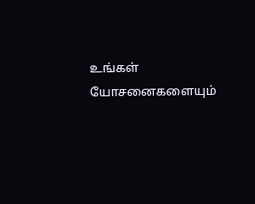உங்கள் யோசனைகளையும்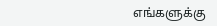எங்களுக்கு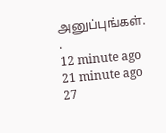அனுப்புங்கள். .
12 minute ago
21 minute ago
27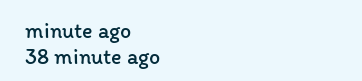minute ago
38 minute ago